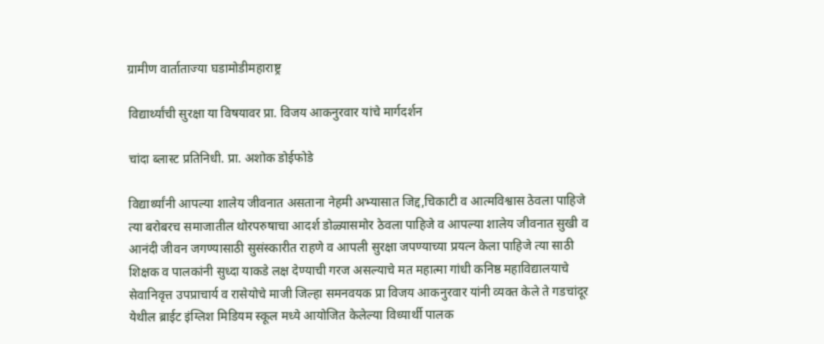ग्रामीण वार्ताताज्या घडामोडीमहाराष्ट्र

विद्यार्थ्यांची सुरक्षा या विषयावर प्रा. विजय आकनुरवार यांचे मार्गदर्शन

चांदा ब्लास्ट प्रतिनिधी. प्रा. अशोक डोईफोडे

विद्यार्थ्यांनी आपल्या शालेय जीवनात असताना नेहमी अभ्यासात जिद्द,चिकाटी व आत्मविश्वास ठेवला पाहिजे त्या बरोबरच समाजातील थोरपरुषाचा आदर्श डोळ्यासमोर ठेवला पाहिजे व आपल्या शालेय जीवनात सुखी व आनंदी जीवन जगण्यासाठी सुसंस्कारीत राहणे व आपली सुरक्षा जपण्याच्या प्रयत्न केला पाहिजे त्या साठी शिक्षक व पालकांनी सुध्दा याकडे लक्ष देण्याची गरज असल्याचे मत महात्मा गांधी कनिष्ठ महाविद्यालयाचे सेवानिवृत्त उपप्राचार्य व रासेयोचे माजी जिल्हा समनवयक प्रा विजय आकनुरवार यांनी व्यक्त केले ते गडचांदूर येथील ब्राईट इंग्लिश मिडियम स्कूल मध्ये आयोजित केलेल्या विध्यार्थी पालक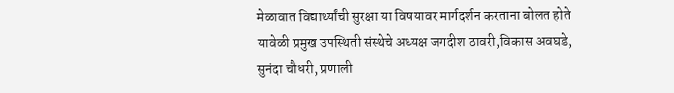मेळावात विद्यार्थ्यांची सुरक्षा या विषयावर मार्गदर्शन करताना बोलत होते यावेळी प्रमुख उपस्थिती संस्थेचे अध्यक्ष जगदीश ठावरी,विकास अवघडे, सुनंदा चौधरी, प्रणाली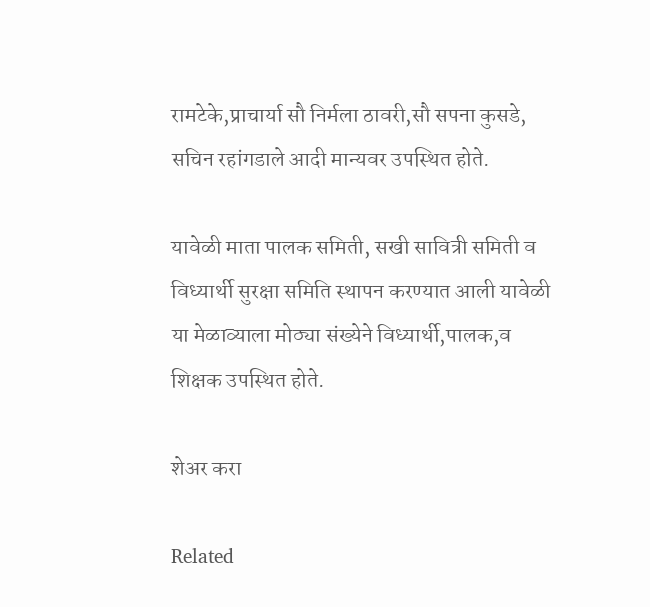रामटेके,प्राचार्या सौ निर्मला ठावरी,सौ सपना कुसडे, सचिन रहांगडाले आदी मान्यवर उपस्थित होते.

यावेळी माता पालक समिती, सखी सावित्री समिती व विध्यार्थी सुरक्षा समिति स्थापन करण्यात आली यावेळी या मेळाव्याला मोठ्या संख्येने विध्यार्थी,पालक,व शिक्षक उपस्थित होते.

शेअर करा

Related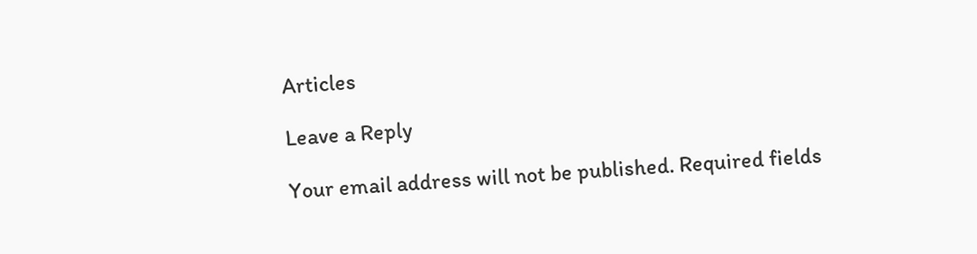Articles

Leave a Reply

Your email address will not be published. Required fields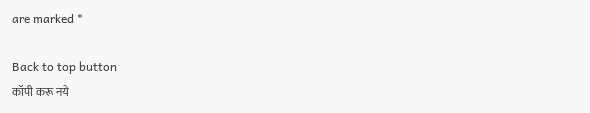are marked *

Back to top button
कॉपी करू नये